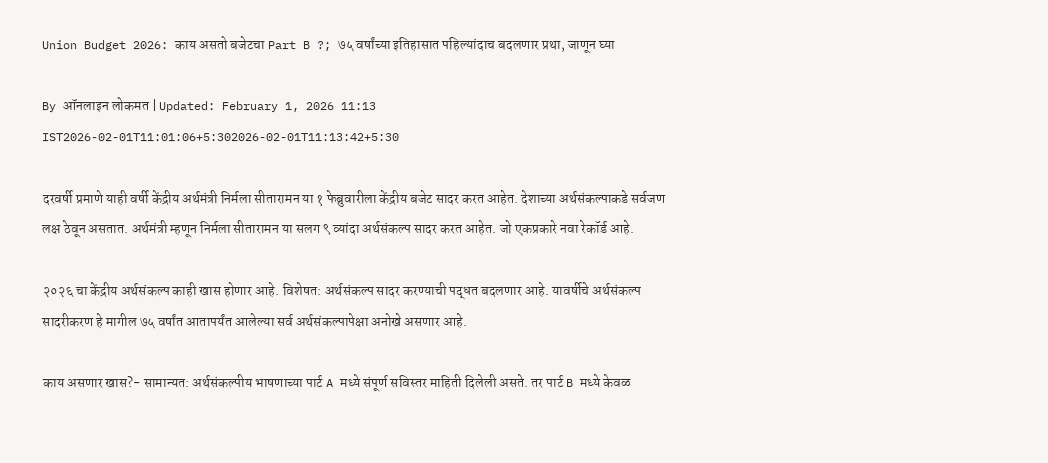Union Budget 2026: काय असतो बजेटचा Part B ?; ७५ वर्षांच्या इतिहासात पहिल्यांदाच बदलणार प्रथा, जाणून घ्या

By ऑनलाइन लोकमत | Updated: February 1, 2026 11:13 IST2026-02-01T11:01:06+5:302026-02-01T11:13:42+5:30

दरवर्षी प्रमाणे याही वर्षी केंद्रीय अर्थमंत्री निर्मला सीतारामन या १ फेब्रुवारीला केंद्रीय बजेट सादर करत आहेत. देशाच्या अर्थसंकल्पाकडे सर्वजण लक्ष ठेवून असतात. अर्थमंत्री म्हणून निर्मला सीतारामन या सलग ९ व्यांदा अर्थसंकल्प सादर करत आहेत. जो एकप्रकारे नवा रेकॉर्ड आहे.

२०२६ चा केंद्रीय अर्थसंकल्प काही खास होणार आहे. विशेषत: अर्थसंकल्प सादर करण्याची पद्धत बदलणार आहे. यावर्षीचे अर्थसंकल्प सादरीकरण हे मागील ७५ वर्षांत आतापर्यंत आलेल्या सर्व अर्थसंकल्पापेक्षा अनोखे असणार आहे.

काय असणार खास?- सामान्यत: अर्थसंकल्पीय भाषणाच्या पार्ट A मध्ये संपूर्ण सविस्तर माहिती दिलेली असते. तर पार्ट B मध्ये केवळ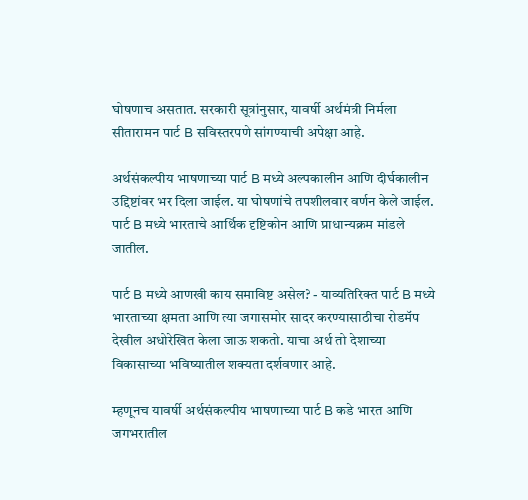घोषणाच असतात. सरकारी सूत्रांनुसार, यावर्षी अर्थमंत्री निर्मला सीतारामन पार्ट B सविस्तरपणे सांगण्याची अपेक्षा आहे.

अर्थसंकल्पीय भाषणाच्या पार्ट B मध्ये अल्पकालीन आणि दीर्घकालीन उद्दिष्टांवर भर दिला जाईल. या घोषणांचे तपशीलवार वर्णन केले जाईल. पार्ट B मध्ये भारताचे आर्थिक दृष्टिकोन आणि प्राधान्यक्रम मांडले जातील.

पार्ट B मध्ये आणखी काय समाविष्ट असेल? - याव्यतिरिक्त पार्ट B मध्ये भारताच्या क्षमता आणि त्या जगासमोर सादर करण्यासाठीचा रोडमॅप देखील अधोरेखित केला जाऊ शकतो. याचा अर्थ तो देशाच्या विकासाच्या भविष्यातील शक्यता दर्शवणार आहे.

म्हणूनच यावर्षी अर्थसंकल्पीय भाषणाच्या पार्ट B कडे भारत आणि जगभरातील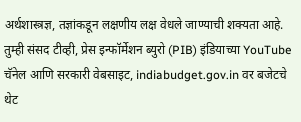अर्थशास्त्रज्ञ, तज्ञांकडून लक्षणीय लक्ष वेधले जाण्याची शक्यता आहे. तुम्ही संसद टीव्ही, प्रेस इन्फॉर्मेशन ब्युरो (PIB) इंडियाच्या YouTube चॅनेल आणि सरकारी वेबसाइट, indiabudget.gov.in वर बजेटचे थेट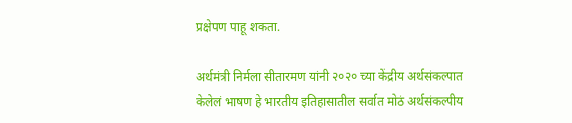प्रक्षेपण पाहू शकता.

अर्थमंत्री निर्मला सीतारमण यांनी २०२० च्या केंद्रीय अर्थसंकल्पात केलेलं भाषण हे भारतीय इतिहासातील सर्वात मोठं अर्थसंकल्पीय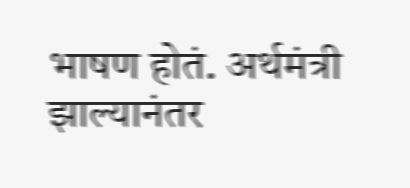भाषण होतं. अर्थमंत्री झाल्यानंतर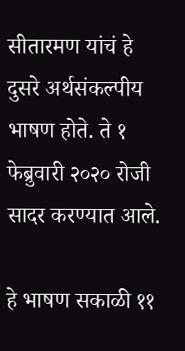सीतारमण यांचं हे दुसरे अर्थसंकल्पीय भाषण होते. ते १ फेब्रुवारी २०२० रोजी सादर करण्यात आले.

हे भाषण सकाळी ११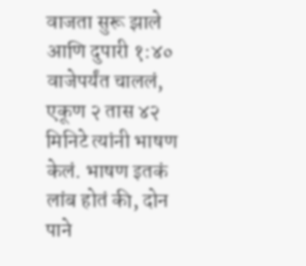वाजता सुरू झाले आणि दुपारी १:४० वाजेपर्यंत चाललं, एकूण २ तास ४२ मिनिटे त्यांनी भाषण केलं. भाषण इतकं लांब होतं की, दोन पाने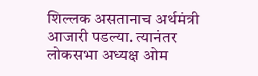शिल्लक असतानाच अर्थमंत्री आजारी पडल्या. त्यानंतर लोकसभा अध्यक्ष ओम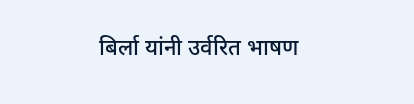बिर्ला यांनी उर्वरित भाषण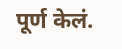पूर्ण केलं.